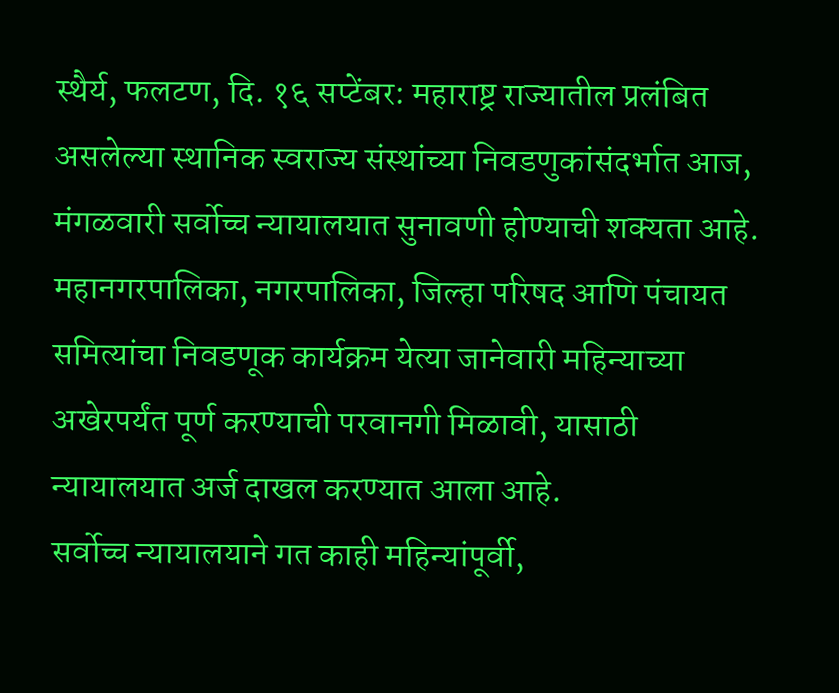स्थैर्य, फलटण, दि. १६ सप्टेंबर: महाराष्ट्र राज्यातील प्रलंबित असलेल्या स्थानिक स्वराज्य संस्थांच्या निवडणुकांसंदर्भात आज, मंगळवारी सर्वोच्च न्यायालयात सुनावणी होण्याची शक्यता आहे. महानगरपालिका, नगरपालिका, जिल्हा परिषद आणि पंचायत समित्यांचा निवडणूक कार्यक्रम येत्या जानेवारी महिन्याच्या अखेरपर्यंत पूर्ण करण्याची परवानगी मिळावी, यासाठी न्यायालयात अर्ज दाखल करण्यात आला आहे.
सर्वोच्च न्यायालयाने गत काही महिन्यांपूर्वी,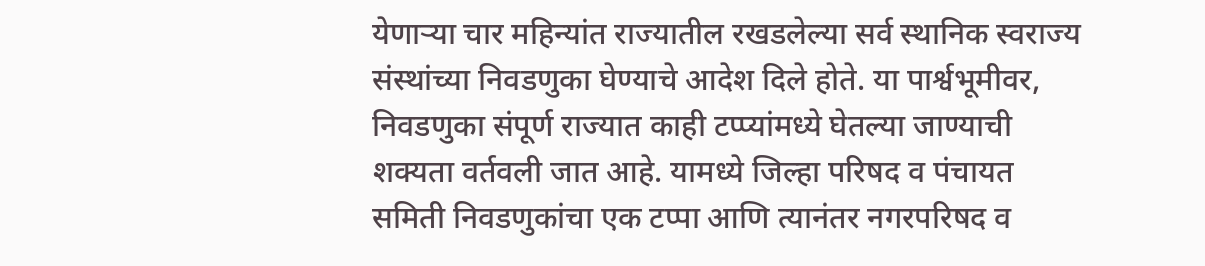येणाऱ्या चार महिन्यांत राज्यातील रखडलेल्या सर्व स्थानिक स्वराज्य संस्थांच्या निवडणुका घेण्याचे आदेश दिले होते. या पार्श्वभूमीवर, निवडणुका संपूर्ण राज्यात काही टप्प्यांमध्ये घेतल्या जाण्याची शक्यता वर्तवली जात आहे. यामध्ये जिल्हा परिषद व पंचायत समिती निवडणुकांचा एक टप्पा आणि त्यानंतर नगरपरिषद व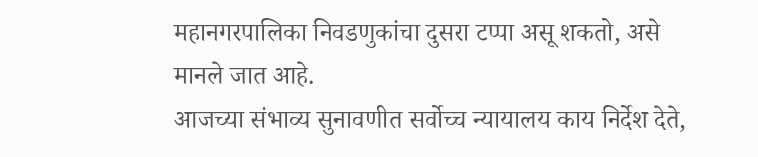महानगरपालिका निवडणुकांचा दुसरा टप्पा असू शकतो, असे मानले जात आहे.
आजच्या संभाव्य सुनावणीत सर्वोच्च न्यायालय काय निर्देश देते,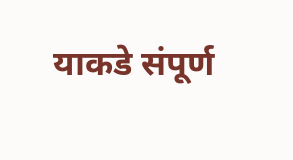याकडे संपूर्ण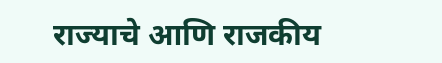राज्याचे आणि राजकीय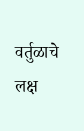वर्तुळाचे लक्ष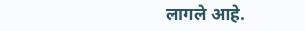लागले आहे.